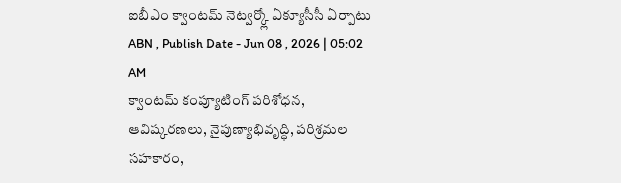ఐబీఎం క్వాంటమ్ నెట్వర్క్లో ఏక్యూసీసీ ఏర్పాటు
ABN , Publish Date - Jun 08 , 2026 | 05:02 AM
క్వాంటమ్ కంప్యూటింగ్ పరిశోధన, ఆవిష్కరణలు, నైపుణ్యాభివృద్ధి, పరిశ్రమల సహకారం,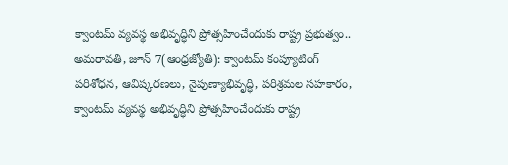క్వాంటమ్ వ్యవస్థ అభివృద్ధిని ప్రోత్సహించేందుకు రాష్ట్ర ప్రభుత్వం..
అమరావతి, జూన్ 7(ఆంధ్రజ్యోతి): క్వాంటమ్ కంప్యూటింగ్ పరిశోధన, ఆవిష్కరణలు, నైపుణ్యాభివృద్ధి, పరిశ్రమల సహకారం, క్వాంటమ్ వ్యవస్థ అభివృద్ధిని ప్రోత్సహించేందుకు రాష్ట్ర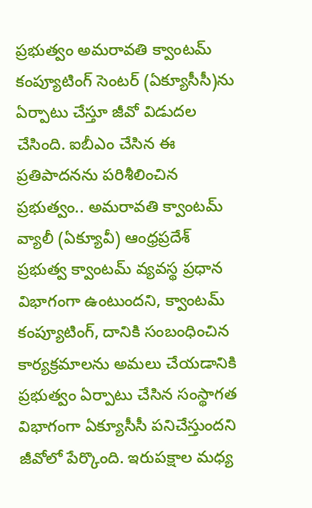ప్రభుత్వం అమరావతి క్వాంటమ్ కంప్యూటింగ్ సెంటర్ (ఏక్యూసీసీ)ను ఏర్పాటు చేస్తూ జీవో విడుదల చేసింది. ఐబీఎం చేసిన ఈ ప్రతిపాదనను పరిశీలించిన ప్రభుత్వం.. అమరావతి క్వాంటమ్ వ్యాలీ (ఏక్యూవీ) ఆంధ్రప్రదేశ్ ప్రభుత్వ క్వాంటమ్ వ్యవస్థ ప్రధాన విభాగంగా ఉంటుందని, క్వాంటమ్ కంప్యూటింగ్, దానికి సంబంధించిన కార్యక్రమాలను అమలు చేయడానికి ప్రభుత్వం ఏర్పాటు చేసిన సంస్థాగత విభాగంగా ఏక్యూసీసీ పనిచేస్తుందని జీవోలో పేర్కొంది. ఇరుపక్షాల మధ్య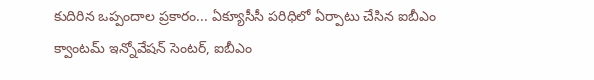కుదిరిన ఒప్పందాల ప్రకారం... ఏక్యూసీసీ పరిధిలో ఏర్పాటు చేసిన ఐబీఎం క్వాంటమ్ ఇన్నోవేషన్ సెంటర్, ఐబీఎం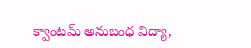క్వాంటమ్ అనుబంధ విద్యా,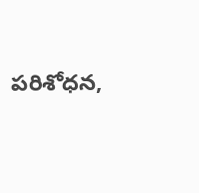పరిశోధన,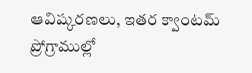ఆవిష్కరణలు, ఇతర క్వాంటమ్ ప్రోగ్రాముల్లో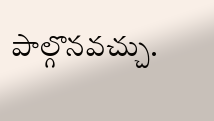పాల్గొనవచ్చు.